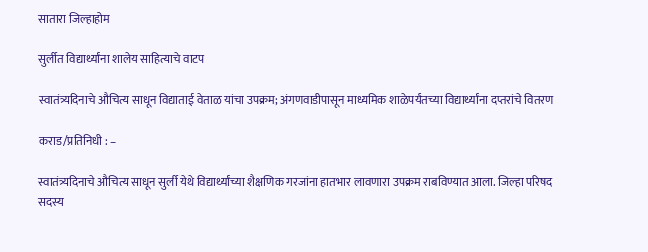सातारा जिल्हाहोम

सुर्लीत विद्यार्थ्यांना शालेय साहित्याचे वाटप

स्वातंत्र्यदिनाचे औचित्य साधून विद्याताई वेताळ यांचा उपक्रम; अंगणवाडीपासून माध्यमिक शाळेपर्यंतच्या विद्यार्थ्यांना दप्तरांचे वितरण

कराड/प्रतिनिधी : –

स्वातंत्र्यदिनाचे औचित्य साधून सुर्ली येथे विद्यार्थ्यांच्या शैक्षणिक गरजांना हातभार लावणारा उपक्रम राबविण्यात आला. जिल्हा परिषद सदस्य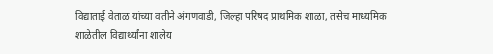विद्याताई वेताळ यांच्या वतीने अंगणवाडी, जिल्हा परिषद प्राथमिक शाळा, तसेच माध्यमिक शाळेतील विद्यार्थ्यांना शालेय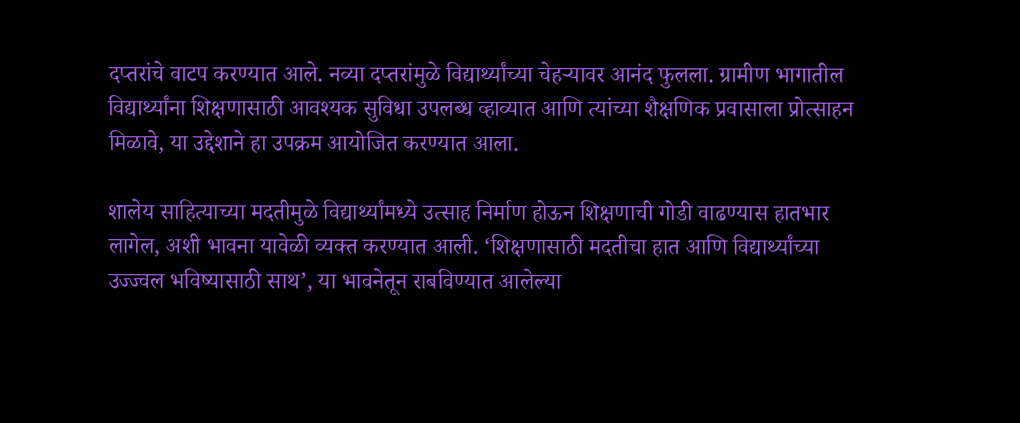दप्तरांचे वाटप करण्यात आले. नव्या दप्तरांमुळे विद्यार्थ्यांच्या चेहऱ्यावर आनंद फुलला. ग्रामीण भागातील विद्यार्थ्यांना शिक्षणासाठी आवश्यक सुविधा उपलब्ध व्हाव्यात आणि त्यांच्या शैक्षणिक प्रवासाला प्रोत्साहन मिळावे, या उद्देशाने हा उपक्रम आयोजित करण्यात आला.

शालेय साहित्याच्या मदतीमुळे विद्यार्थ्यांमध्ये उत्साह निर्माण होऊन शिक्षणाची गोडी वाढण्यास हातभार लागेल, अशी भावना यावेळी व्यक्त करण्यात आली. ‘शिक्षणासाठी मदतीचा हात आणि विद्यार्थ्यांच्या उज्ज्वल भविष्यासाठी साथ’, या भावनेतून राबविण्यात आलेल्या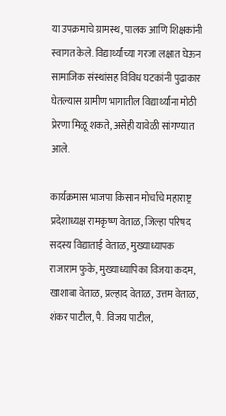या उपक्रमाचे ग्रामस्थ, पालक आणि शिक्षकांनी स्वागत केले. विद्यार्थ्यांच्या गरजा लक्षात घेऊन सामाजिक संस्थांसह विविध घटकांनी पुढाकार घेतल्यास ग्रामीण भागातील विद्यार्थ्यांना मोठी प्रेरणा मिळू शकते, असेही यावेळी सांगण्यात आले.

कार्यक्रमास भाजपा किसान मोर्चाचे महाराष्ट्र प्रदेशाध्यक्ष रामकृष्ण वेताळ, जिल्हा परिषद सदस्य विद्याताई वेताळ, मुख्याध्यापक राजाराम फुके, मुख्याध्यापिका विजया कदम, खाशाबा वेताळ, प्रल्हाद वेताळ, उत्तम वेताळ, शंकर पाटील, पै. विजय पाटील,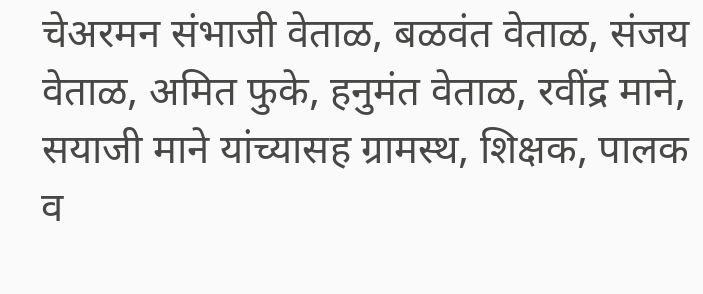चेअरमन संभाजी वेताळ, बळवंत वेताळ, संजय वेताळ, अमित फुके, हनुमंत वेताळ, रवींद्र माने, सयाजी माने यांच्यासह ग्रामस्थ, शिक्षक, पालक व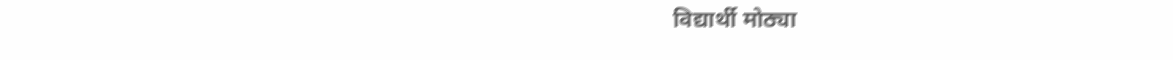विद्यार्थी मोठ्या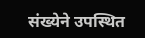संख्येने उपस्थित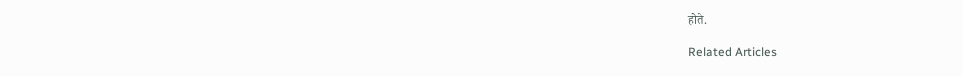होते.

Related Articles